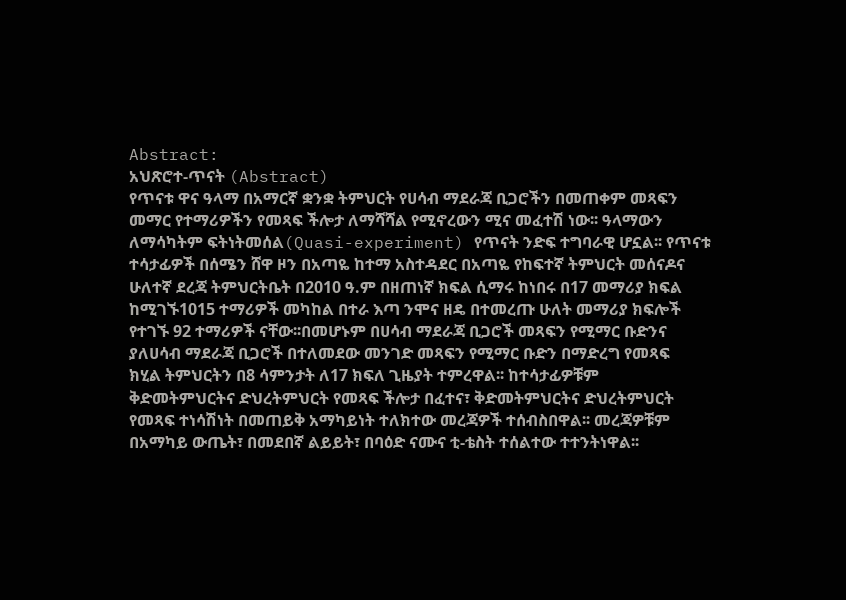Abstract:
አህጽሮተ-ጥናት (Abstract)
የጥናቱ ዋና ዓላማ በአማርኛ ቋንቋ ትምህርት የሀሳብ ማደራጃ ቢጋሮችን በመጠቀም መጻፍን
መማር የተማሪዎችን የመጻፍ ችሎታ ለማሻሻል የሚኖረውን ሚና መፈተሽ ነው፡፡ ዓላማውን
ለማሳካትም ፍትነትመሰል(Quasi-experiment) የጥናት ንድፍ ተግባራዊ ሆኗል፡፡ የጥናቱ
ተሳታፊዎች በሰሜን ሸዋ ዞን በአጣዬ ከተማ አስተዳደር በአጣዬ የከፍተኛ ትምህርት መሰናዶና
ሁለተኛ ደረጃ ትምህርትቤት በ2010 ዓ.ም በዘጠነኛ ክፍል ሲማሩ ከነበሩ በ17 መማሪያ ክፍል
ከሚገኙ1015 ተማሪዎች መካከል በተራ እጣ ንሞና ዘዴ በተመረጡ ሁለት መማሪያ ክፍሎች
የተገኙ 92 ተማሪዎች ናቸው፡፡በመሆኑም በሀሳብ ማደራጃ ቢጋሮች መጻፍን የሚማር ቡድንና
ያለሀሳብ ማደራጃ ቢጋሮች በተለመደው መንገድ መጻፍን የሚማር ቡድን በማድረግ የመጻፍ
ክሂል ትምህርትን በ8 ሳምንታት ለ17 ክፍለ ጊዜያት ተምረዋል፡፡ ከተሳታፊዎቹም
ቅድመትምህርትና ድህረትምህርት የመጻፍ ችሎታ በፈተና፣ ቅድመትምህርትና ድህረትምህርት
የመጻፍ ተነሳሽነት በመጠይቅ አማካይነት ተለክተው መረጃዎች ተሰብስበዋል፡፡ መረጃዎቹም
በአማካይ ውጤት፣ በመደበኛ ልይይት፣ በባዕድ ናሙና ቲ-ቴስት ተሰልተው ተተንትነዋል፡፡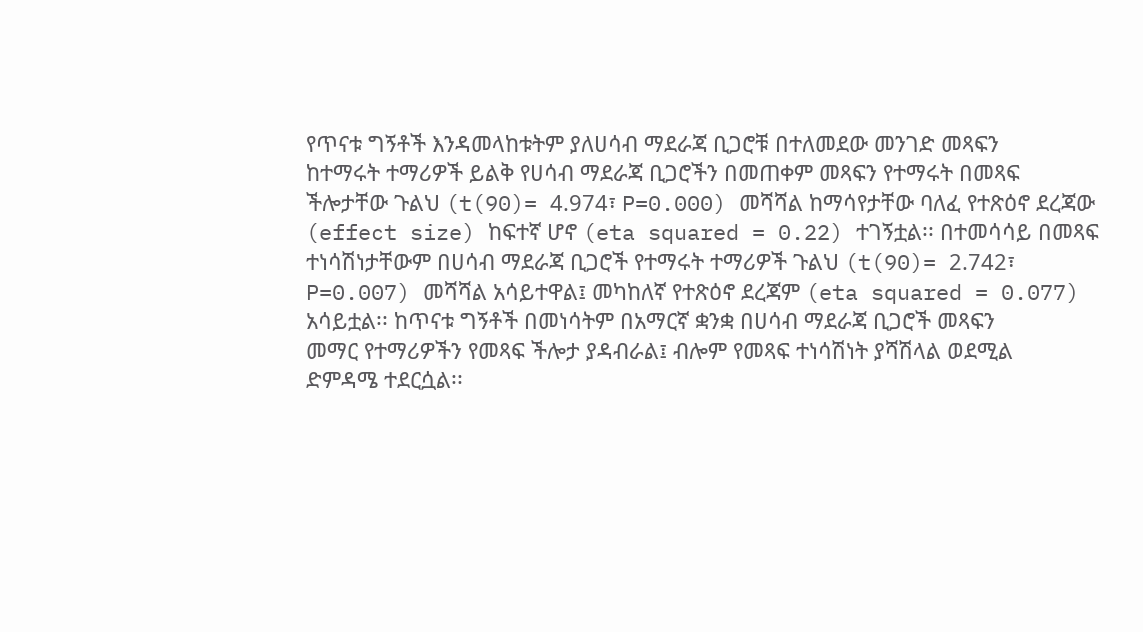የጥናቱ ግኝቶች እንዳመላከቱትም ያለሀሳብ ማደራጃ ቢጋሮቹ በተለመደው መንገድ መጻፍን
ከተማሩት ተማሪዎች ይልቅ የሀሳብ ማደራጃ ቢጋሮችን በመጠቀም መጻፍን የተማሩት በመጻፍ
ችሎታቸው ጉልህ (t(90)= 4.974፣ P=0.000) መሻሻል ከማሳየታቸው ባለፈ የተጽዕኖ ደረጃው
(effect size) ከፍተኛ ሆኖ (eta squared = 0.22) ተገኝቷል፡፡ በተመሳሳይ በመጻፍ
ተነሳሽነታቸውም በሀሳብ ማደራጃ ቢጋሮች የተማሩት ተማሪዎች ጉልህ (t(90)= 2.742፣
P=0.007) መሻሻል አሳይተዋል፤ መካከለኛ የተጽዕኖ ደረጃም (eta squared = 0.077)
አሳይቷል፡፡ ከጥናቱ ግኝቶች በመነሳትም በአማርኛ ቋንቋ በሀሳብ ማደራጃ ቢጋሮች መጻፍን
መማር የተማሪዎችን የመጻፍ ችሎታ ያዳብራል፤ ብሎም የመጻፍ ተነሳሽነት ያሻሽላል ወደሚል
ድምዳሜ ተደርሷል፡፡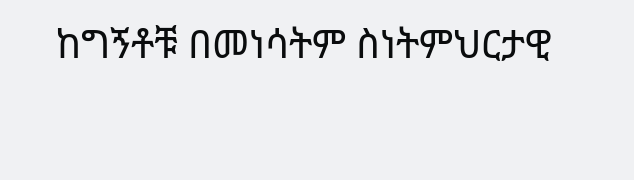ከግኝቶቹ በመነሳትም ስነትምህርታዊ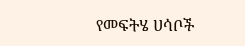የመፍትሄ ሀሳቦች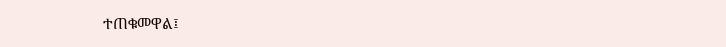ተጠቁመዋል፤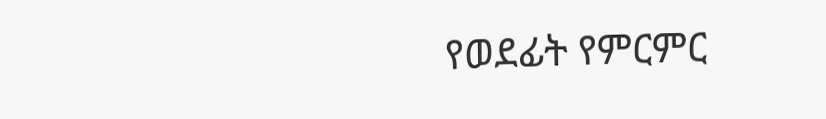የወደፊት የምርምር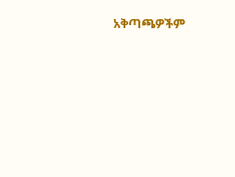አቅጣጫዎችም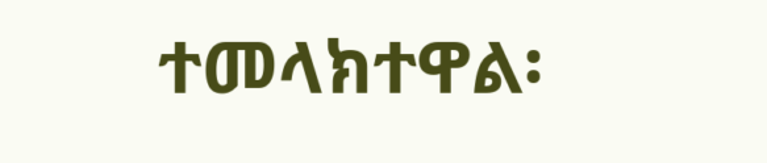ተመላክተዋል፡